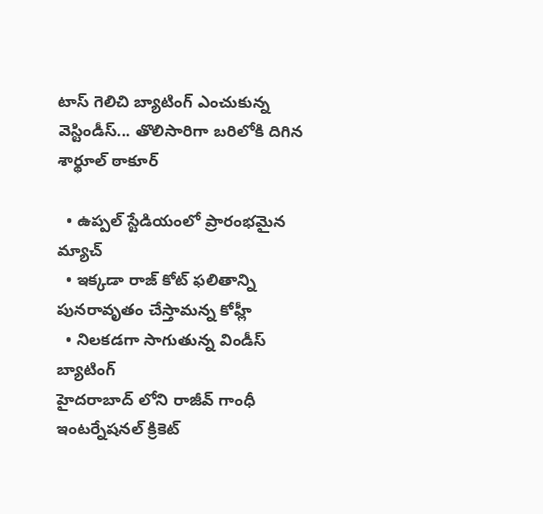టాస్ గెలిచి బ్యాటింగ్ ఎంచుకున్న వెస్టిండీస్... తొలిసారిగా బరిలోకి దిగిన శార్థూల్ ఠాకూర్

  • ఉప్పల్ స్టేడియంలో ప్రారంభమైన మ్యాచ్
  • ఇక్కడా రాజ్ కోట్ ఫలితాన్ని పునరావృతం చేస్తామన్న కోహ్లీ
  • నిలకడగా సాగుతున్న విండీస్ బ్యాటింగ్
హైదరాబాద్ లోని రాజీవ్ గాంధీ ఇంటర్నేషనల్ క్రికెట్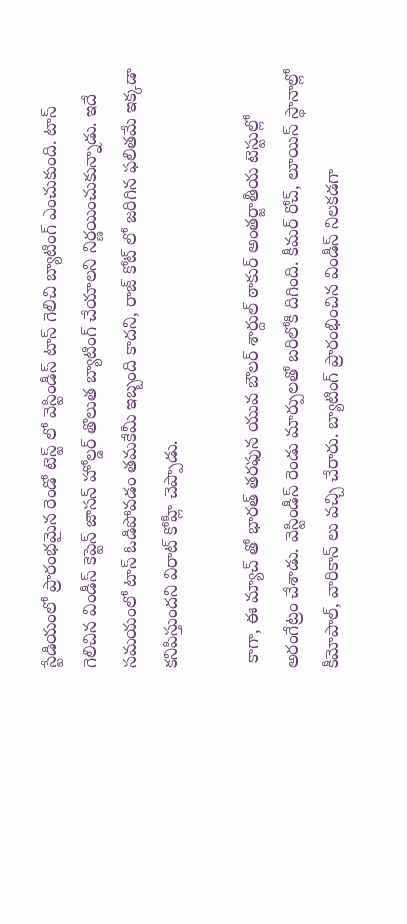స్టేడియంలో ప్రారంభమైన రెండో టెస్ట్‌ లో వెస్టిండీస్‌ టాస్‌ గెలిచి బ్యాటింగ్‌ ఎంచుకుంది. టాస్‌ గెలిచిన విండీస్‌ కెప్టెన్‌ జాసన్‌ హోల్డర్‌ తొలుత బ్యాటింగ్ చేయాలని నిర్ణయించుకున్నాడు. ఇదే సమయంలో టాస్ ఓడిపోవడం తమకేమీ ఇబ్బంది కాదని, రాజ్ కోట్ లో జరిగిన ఫలితమే ఇక్కడా కనిపిస్తుందని విరాట్ కోహ్లీ చెప్పాడు.

 కాగా, ఈ మ్యాచ్‌ తో భారత్ తరఫున యువ బౌలర్‌ శార్దుల్‌ ఠాకుర్‌ అంతర్జాతీయ టెస్టుల్లో అరంగేట్రం చేశాడు. వెస్టిండీస్‌ రెండు మార్పులతో బరిలోకి దిగింది. కీమర్‌ రోచ్‌, లూయిస్‌ స్థానాల్లో కీమోపాల్‌, వారికాన్‌ లు వచ్చి చేరారు. బ్యాటింగ్ ప్రారంభించిన విండీస్ నిలకడగా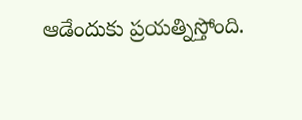ఆడేందుకు ప్రయత్నిస్తోంది.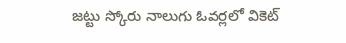జట్టు స్కోరు నాలుగు ఓవర్లలో వికెట్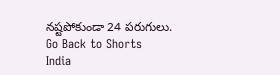నష్టపోకుండా 24 పరుగులు.
Go Back to Shorts
India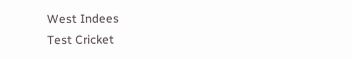West Indees
Test Cricket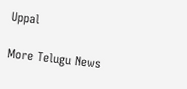Uppal

More Telugu News